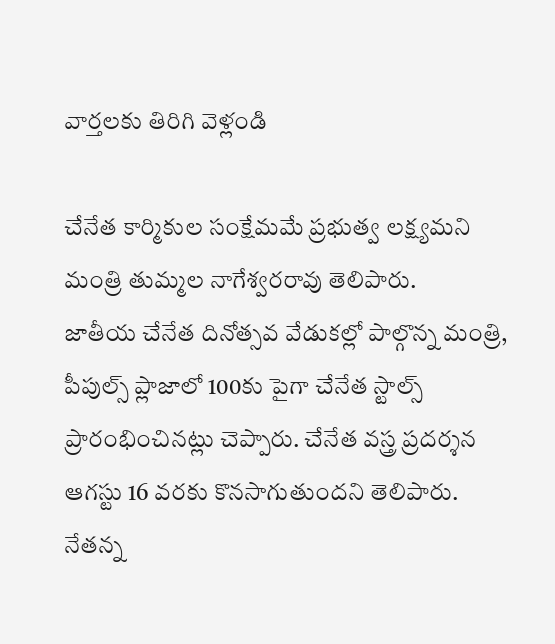వార్తలకు తిరిగి వెళ్లండి

చేనేత కార్మికుల సంక్షేమమే ప్రభుత్వ లక్ష్యమని మంత్రి తుమ్మల నాగేశ్వరరావు తెలిపారు.
జాతీయ చేనేత దినోత్సవ వేడుకల్లో పాల్గొన్న మంత్రి, పీపుల్స్ ప్లాజాలో 100కు పైగా చేనేత స్టాల్స్ ప్రారంభించినట్లు చెప్పారు. చేనేత వస్త్ర ప్రదర్శన ఆగస్టు 16 వరకు కొనసాగుతుందని తెలిపారు. నేతన్న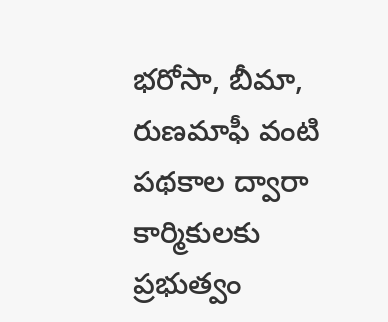భరోసా, బీమా, రుణమాఫీ వంటి పథకాల ద్వారా కార్మికులకు ప్రభుత్వం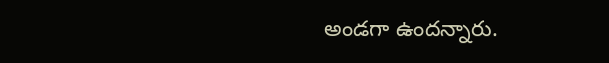అండగా ఉందన్నారు.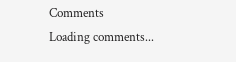Comments
Loading comments...